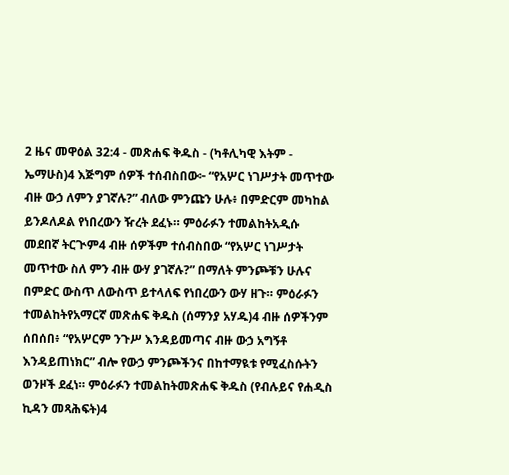2 ዜና መዋዕል 32:4 - መጽሐፍ ቅዱስ - (ካቶሊካዊ እትም - ኤማሁስ)4 እጅግም ሰዎች ተሰብስበው፦ “የአሦር ነገሥታት መጥተው ብዙ ውኃ ለምን ያገኛሉ?” ብለው ምንጩን ሁሉ፥ በምድርም መካከል ይንዶለዶል የነበረውን ዥረት ደፈኑ። ምዕራፉን ተመልከትአዲሱ መደበኛ ትርጒም4 ብዙ ሰዎችም ተሰብስበው “የአሦር ነገሥታት መጥተው ስለ ምን ብዙ ውሃ ያገኛሉ?” በማለት ምንጮቹን ሁሉና በምድር ውስጥ ለውስጥ ይተላለፍ የነበረውን ውሃ ዘጉ። ምዕራፉን ተመልከትየአማርኛ መጽሐፍ ቅዱስ (ሰማንያ አሃዱ)4 ብዙ ሰዎችንም ሰበሰበ፥ “የአሦርም ንጉሥ እንዳይመጣና ብዙ ውኃ አግኝቶ እንዳይጠነክር” ብሎ የውኃ ምንጮችንና በከተማዪቱ የሚፈስሱትን ወንዞች ደፈነ። ምዕራፉን ተመልከትመጽሐፍ ቅዱስ (የብሉይና የሐዲስ ኪዳን መጻሕፍት)4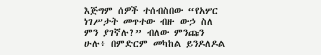እጅግም ሰዎች ተሰብስበው “የአሦር ነገሥታት መጥተው ብዙ ውኃ ስለ ምን ያገኛሉ?” ብለው ምንጩን ሁሉ፥ በምድርም መካከል ይንዶለዶል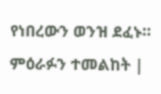የነበረውን ወንዝ ደፈኑ። ምዕራፉን ተመልከት |